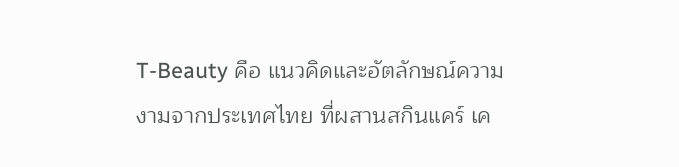T-Beauty คือ แนวคิดและอัตลักษณ์ความงามจากประเทศไทย ที่ผสานสกินแคร์ เค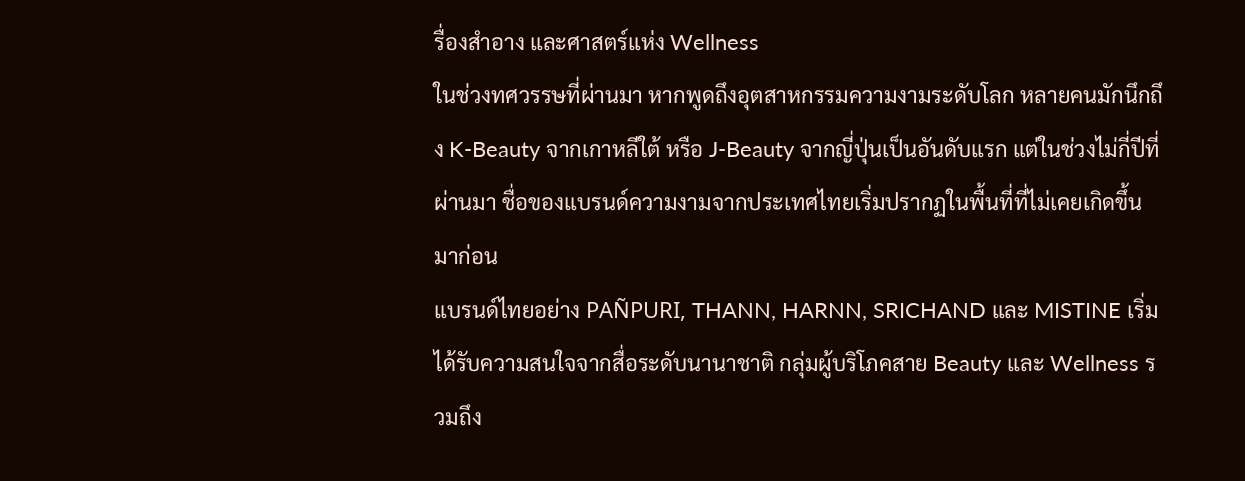รื่องสำอาง และศาสตร์แห่ง Wellness
ในช่วงทศวรรษที่ผ่านมา หากพูดถึงอุตสาหกรรมความงามระดับโลก หลายคนมักนึกถึง K-Beauty จากเกาหลีใต้ หรือ J-Beauty จากญี่ปุ่นเป็นอันดับแรก แต่ในช่วงไม่กี่ปีที่ผ่านมา ชื่อของแบรนด์ความงามจากประเทศไทยเริ่มปรากฏในพื้นที่ที่ไม่เคยเกิดขึ้นมาก่อน
แบรนด์ไทยอย่าง PAÑPURI, THANN, HARNN, SRICHAND และ MISTINE เริ่มได้รับความสนใจจากสื่อระดับนานาชาติ กลุ่มผู้บริโภคสาย Beauty และ Wellness รวมถึง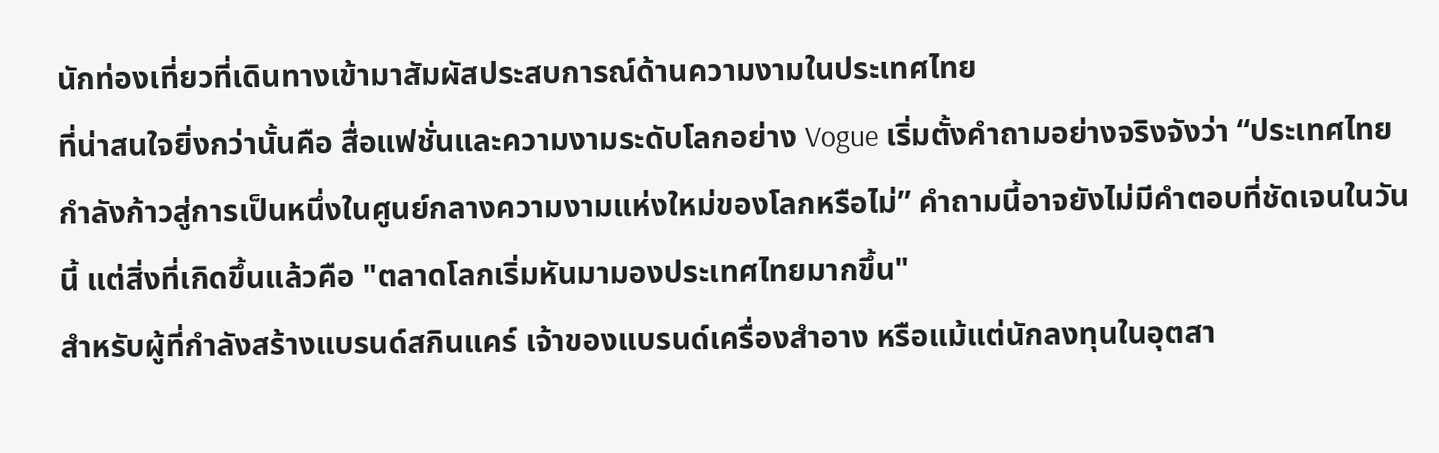นักท่องเที่ยวที่เดินทางเข้ามาสัมผัสประสบการณ์ด้านความงามในประเทศไทย
ที่น่าสนใจยิ่งกว่านั้นคือ สื่อแฟชั่นและความงามระดับโลกอย่าง Vogue เริ่มตั้งคำถามอย่างจริงจังว่า “ประเทศไทยกำลังก้าวสู่การเป็นหนึ่งในศูนย์กลางความงามแห่งใหม่ของโลกหรือไม่” คำถามนี้อาจยังไม่มีคำตอบที่ชัดเจนในวันนี้ แต่สิ่งที่เกิดขึ้นแล้วคือ "ตลาดโลกเริ่มหันมามองประเทศไทยมากขึ้น"
สำหรับผู้ที่กำลังสร้างแบรนด์สกินแคร์ เจ้าของแบรนด์เครื่องสำอาง หรือแม้แต่นักลงทุนในอุตสา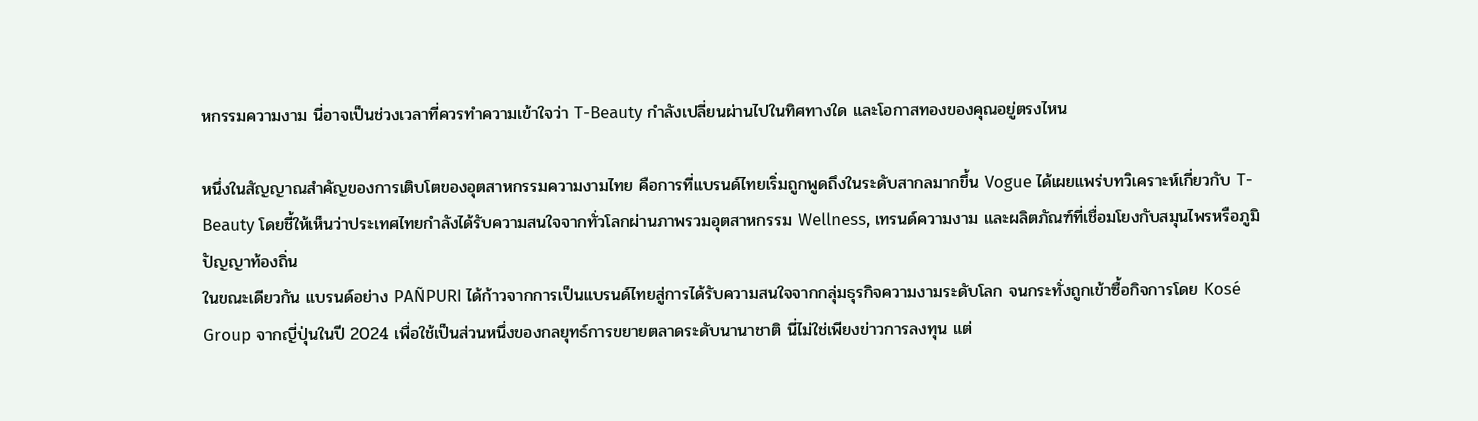หกรรมความงาม นี่อาจเป็นช่วงเวลาที่ควรทำความเข้าใจว่า T-Beauty กำลังเปลี่ยนผ่านไปในทิศทางใด และโอกาสทองของคุณอยู่ตรงไหน

หนึ่งในสัญญาณสำคัญของการเติบโตของอุตสาหกรรมความงามไทย คือการที่แบรนด์ไทยเริ่มถูกพูดถึงในระดับสากลมากขึ้น Vogue ได้เผยแพร่บทวิเคราะห์เกี่ยวกับ T-Beauty โดยชี้ให้เห็นว่าประเทศไทยกำลังได้รับความสนใจจากทั่วโลกผ่านภาพรวมอุตสาหกรรม Wellness, เทรนด์ความงาม และผลิตภัณฑ์ที่เชื่อมโยงกับสมุนไพรหรือภูมิปัญญาท้องถิ่น
ในขณะเดียวกัน แบรนด์อย่าง PAÑPURI ได้ก้าวจากการเป็นแบรนด์ไทยสู่การได้รับความสนใจจากกลุ่มธุรกิจความงามระดับโลก จนกระทั่งถูกเข้าซื้อกิจการโดย Kosé Group จากญี่ปุ่นในปี 2024 เพื่อใช้เป็นส่วนหนึ่งของกลยุทธ์การขยายตลาดระดับนานาชาติ นี่ไม่ใช่เพียงข่าวการลงทุน แต่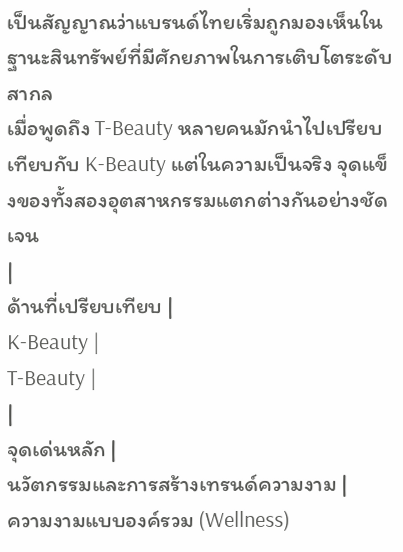เป็นสัญญาณว่าแบรนด์ไทยเริ่มถูกมองเห็นในฐานะสินทรัพย์ที่มีศักยภาพในการเติบโตระดับสากล
เมื่อพูดถึง T-Beauty หลายคนมักนำไปเปรียบเทียบกับ K-Beauty แต่ในความเป็นจริง จุดแข็งของทั้งสองอุตสาหกรรมแตกต่างกันอย่างชัดเจน
|
ด้านที่เปรียบเทียบ |
K-Beauty |
T-Beauty |
|
จุดเด่นหลัก |
นวัตกรรมและการสร้างเทรนด์ความงาม |
ความงามแบบองค์รวม (Wellness)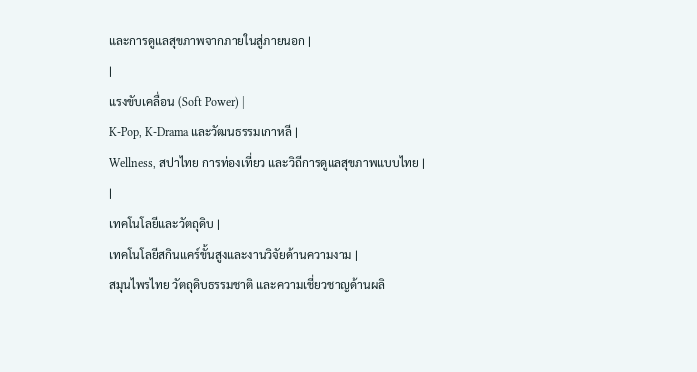และการดูแลสุขภาพจากภายในสู่ภายนอก |
|
แรงขับเคลื่อน (Soft Power) |
K-Pop, K-Drama และวัฒนธรรมเกาหลี |
Wellness, สปาไทย การท่องเที่ยว และวิถีการดูแลสุขภาพแบบไทย |
|
เทคโนโลยีและวัตถุดิบ |
เทคโนโลยีสกินแคร์ขั้นสูงและงานวิจัยด้านความงาม |
สมุนไพรไทย วัตถุดิบธรรมชาติ และความเชี่ยวชาญด้านผลิ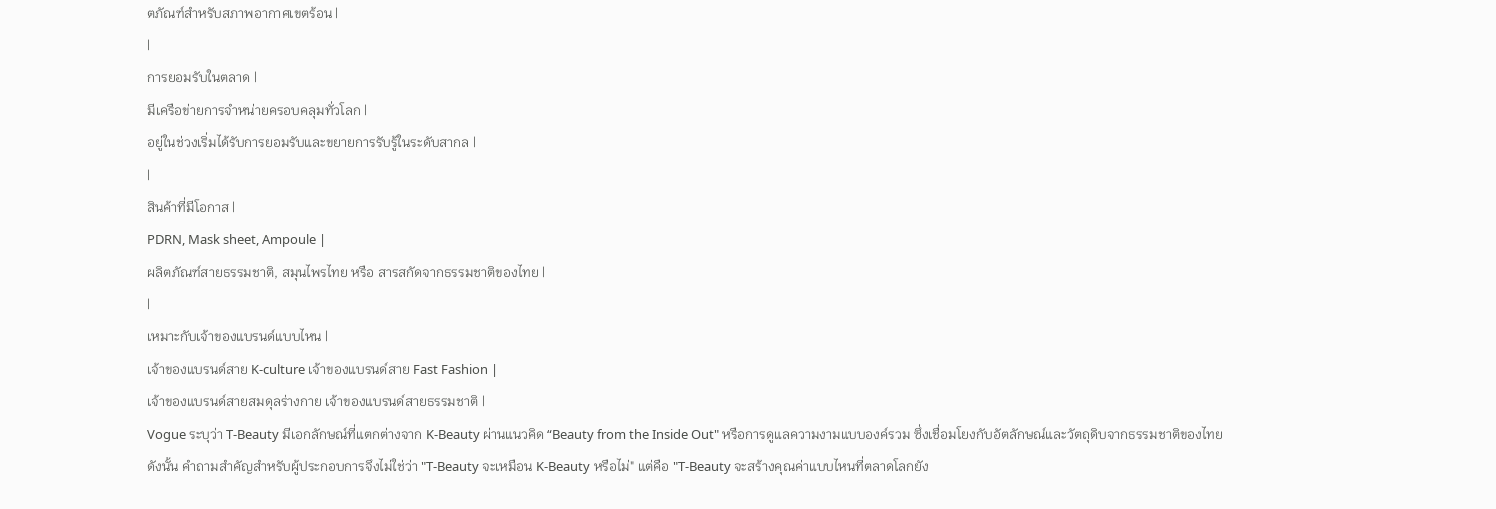ตภัณฑ์สำหรับสภาพอากาศเขตร้อน |
|
การยอมรับในตลาด |
มีเครือข่ายการจำหน่ายครอบคลุมทั่วโลก |
อยู่ในช่วงเริ่มได้รับการยอมรับและขยายการรับรู้ในระดับสากล |
|
สินค้าที่มีโอกาส |
PDRN, Mask sheet, Ampoule |
ผลิตภัณฑ์สายธรรมชาติ, สมุนไพรไทย หรือ สารสกัดจากธรรมชาติของไทย |
|
เหมาะกับเจ้าของแบรนด์แบบไหน |
เจ้าของแบรนด์สาย K-culture เจ้าของแบรนด์สาย Fast Fashion |
เจ้าของแบรนด์สายสมดุลร่างกาย เจ้าของแบรนด์สายธรรมชาติ |
Vogue ระบุว่า T-Beauty มีเอกลักษณ์ที่แตกต่างจาก K-Beauty ผ่านแนวคิด “Beauty from the Inside Out" หรือการดูแลความงามแบบองค์รวม ซึ่งเชื่อมโยงกับอัตลักษณ์และวัตถุดิบจากธรรมชาติของไทย
ดังนั้น คำถามสำคัญสำหรับผู้ประกอบการจึงไม่ใช่ว่า "T-Beauty จะเหมือน K-Beauty หรือไม่" แต่คือ "T-Beauty จะสร้างคุณค่าแบบไหนที่ตลาดโลกยัง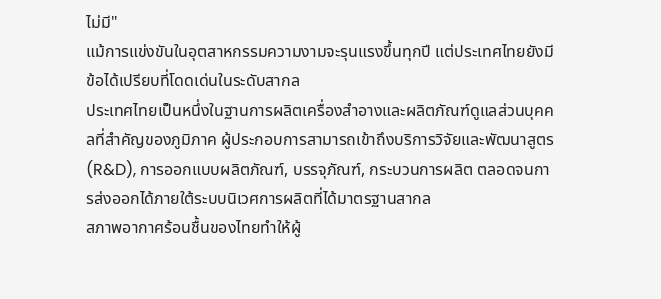ไม่มี"
แม้การแข่งขันในอุตสาหกรรมความงามจะรุนแรงขึ้นทุกปี แต่ประเทศไทยยังมีข้อได้เปรียบที่โดดเด่นในระดับสากล
ประเทศไทยเป็นหนึ่งในฐานการผลิตเครื่องสำอางและผลิตภัณฑ์ดูแลส่วนบุคคลที่สำคัญของภูมิภาค ผู้ประกอบการสามารถเข้าถึงบริการวิจัยและพัฒนาสูตร (R&D), การออกแบบผลิตภัณฑ์, บรรจุภัณฑ์, กระบวนการผลิต ตลอดจนการส่งออกได้ภายใต้ระบบนิเวศการผลิตที่ได้มาตรฐานสากล
สภาพอากาศร้อนชื้นของไทยทำให้ผู้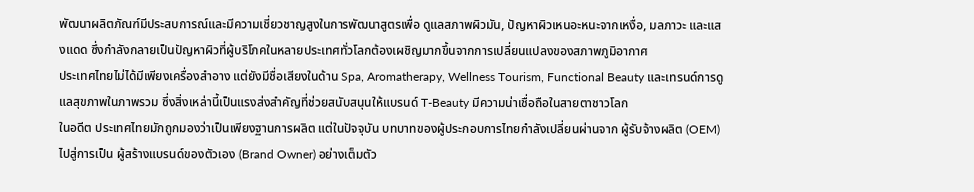พัฒนาผลิตภัณฑ์มีประสบการณ์และมีความเชี่ยวชาญสูงในการพัฒนาสูตรเพื่อ ดูแลสภาพผิวมัน, ปัญหาผิวเหนอะหนะจากเหงื่อ, มลภาวะ และแสงแดด ซึ่งกำลังกลายเป็นปัญหาผิวที่ผู้บริโภคในหลายประเทศทั่วโลกต้องเผชิญมากขึ้นจากการเปลี่ยนแปลงของสภาพภูมิอากาศ
ประเทศไทยไม่ได้มีเพียงเครื่องสำอาง แต่ยังมีชื่อเสียงในด้าน Spa, Aromatherapy, Wellness Tourism, Functional Beauty และเทรนด์การดูแลสุขภาพในภาพรวม ซึ่งสิ่งเหล่านี้เป็นแรงส่งสำคัญที่ช่วยสนับสนุนให้แบรนด์ T-Beauty มีความน่าเชื่อถือในสายตาชาวโลก
ในอดีต ประเทศไทยมักถูกมองว่าเป็นเพียงฐานการผลิต แต่ในปัจจุบัน บทบาทของผู้ประกอบการไทยกำลังเปลี่ยนผ่านจาก ผู้รับจ้างผลิต (OEM) ไปสู่การเป็น ผู้สร้างแบรนด์ของตัวเอง (Brand Owner) อย่างเต็มตัว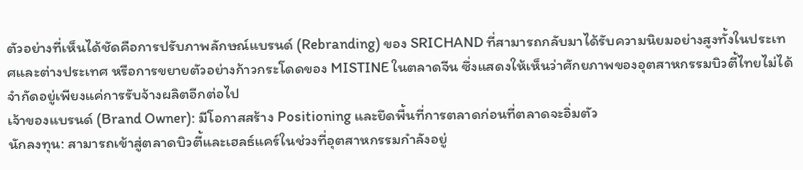ตัวอย่างที่เห็นได้ชัดคือการปรับภาพลักษณ์แบรนด์ (Rebranding) ของ SRICHAND ที่สามารถกลับมาได้รับความนิยมอย่างสูงทั้งในประเทศและต่างประเทศ หรือการขยายตัวอย่างก้าวกระโดดของ MISTINE ในตลาดจีน ซึ่งแสดงให้เห็นว่าศักยภาพของอุตสาหกรรมบิวตี้ไทยไม่ได้จำกัดอยู่เพียงแค่การรับจ้างผลิตอีกต่อไป
เจ้าของแบรนด์ (Brand Owner): มีโอกาสสร้าง Positioning และยึดพื้นที่การตลาดก่อนที่ตลาดจะอิ่มตัว
นักลงทุน: สามารถเข้าสู่ตลาดบิวตี้และเฮลธ์แคร์ในช่วงที่อุตสาหกรรมกำลังอยู่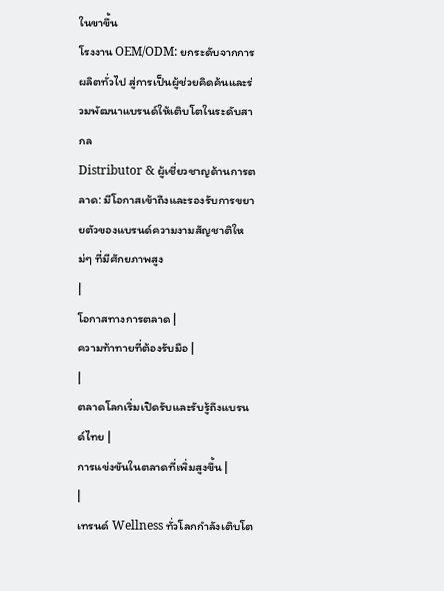ในขาขึ้น
โรงงาน OEM/ODM: ยกระดับจากการผลิตทั่วไป สู่การเป็นผู้ช่วยคิดค้นและร่วมพัฒนาแบรนด์ให้เติบโตในระดับสากล
Distributor & ผู้เชี่ยวชาญด้านการตลาด: มีโอกาสเข้าถึงและรองรับการขยายตัวของแบรนด์ความงามสัญชาติใหม่ๆ ที่มีศักยภาพสูง
|
โอกาสทางการตลาด |
ความท้าทายที่ต้องรับมือ |
|
ตลาดโลกเริ่มเปิดรับและรับรู้ถึงแบรนด์ไทย |
การแข่งขันในตลาดที่เพิ่มสูงขึ้น |
|
เทรนด์ Wellness ทั่วโลกกำลังเติบโต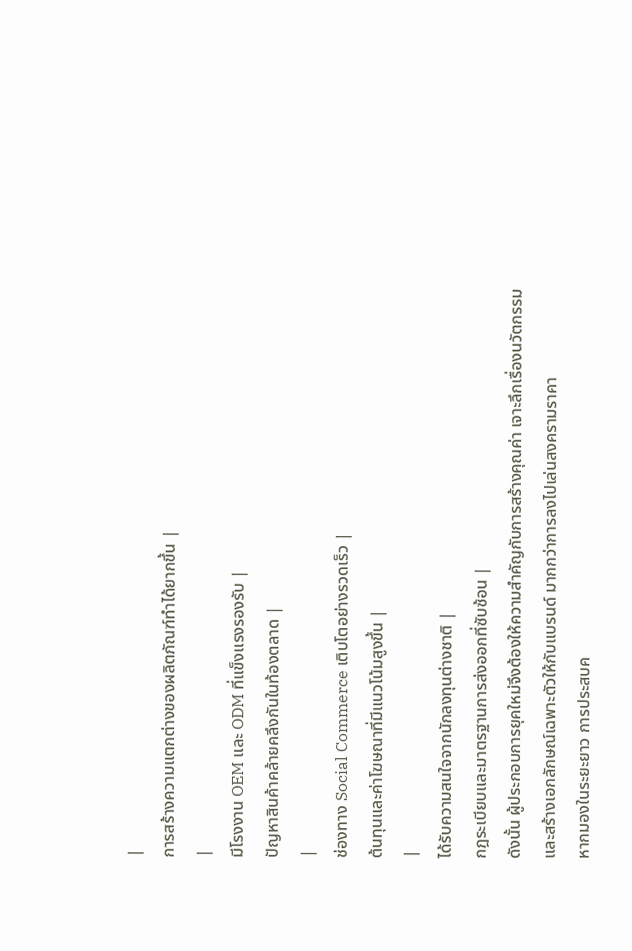|
การสร้างความแตกต่างของผลิตภัณฑ์ทำได้ยากขึ้น |
|
มีโรงงาน OEM และ ODM ที่แข็งแรงรองรับ |
ปัญหาสินค้าคล้ายคลึงกันในท้องตลาด |
|
ช่องทาง Social Commerce เติบโตอย่างรวดเร็ว |
ต้นทุนและค่าโฆษณาที่มีแนวโน้มสูงขึ้น |
|
ได้รับความสนใจจากนักลงทุนต่างชาติ |
กฎระเบียบและมาตรฐานการส่งออกที่ซับซ้อน |
ดังนั้น ผู้ประกอบการยุคใหม่จึงต้องให้ความสำคัญกับการสร้างคุณค่า เจาะลึกเรื่องนวัตกรรม และสร้างเอกลักษณ์เฉพาะตัวให้กับแบรนด์ มากกว่าการลงไปเล่นสงครามราคา
หากมองในระยะยาว การประสบค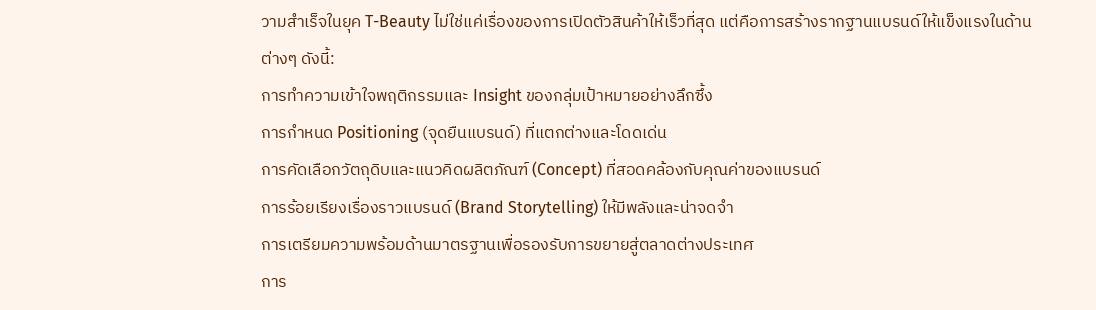วามสำเร็จในยุค T-Beauty ไม่ใช่แค่เรื่องของการเปิดตัวสินค้าให้เร็วที่สุด แต่คือการสร้างรากฐานแบรนด์ให้แข็งแรงในด้านต่างๆ ดังนี้:
การทำความเข้าใจพฤติกรรมและ Insight ของกลุ่มเป้าหมายอย่างลึกซึ้ง
การกำหนด Positioning (จุดยืนแบรนด์) ที่แตกต่างและโดดเด่น
การคัดเลือกวัตถุดิบและแนวคิดผลิตภัณฑ์ (Concept) ที่สอดคล้องกับคุณค่าของแบรนด์
การร้อยเรียงเรื่องราวแบรนด์ (Brand Storytelling) ให้มีพลังและน่าจดจำ
การเตรียมความพร้อมด้านมาตรฐานเพื่อรองรับการขยายสู่ตลาดต่างประเทศ
การ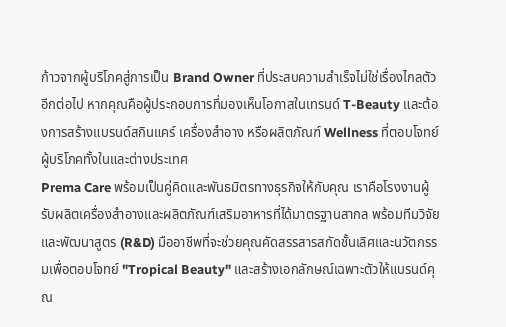ก้าวจากผู้บริโภคสู่การเป็น Brand Owner ที่ประสบความสำเร็จไม่ใช่เรื่องไกลตัวอีกต่อไป หากคุณคือผู้ประกอบการที่มองเห็นโอกาสในเทรนด์ T-Beauty และต้องการสร้างแบรนด์สกินแคร์ เครื่องสำอาง หรือผลิตภัณฑ์ Wellness ที่ตอบโจทย์ผู้บริโภคทั้งในและต่างประเทศ
Prema Care พร้อมเป็นคู่คิดและพันธมิตรทางธุรกิจให้กับคุณ เราคือโรงงานผู้รับผลิตเครื่องสำอางและผลิตภัณฑ์เสริมอาหารที่ได้มาตรฐานสากล พร้อมทีมวิจัยและพัฒนาสูตร (R&D) มืออาชีพที่จะช่วยคุณคัดสรรสารสกัดชั้นเลิศและนวัตกรรมเพื่อตอบโจทย์ "Tropical Beauty" และสร้างเอกลักษณ์เฉพาะตัวให้แบรนด์คุณ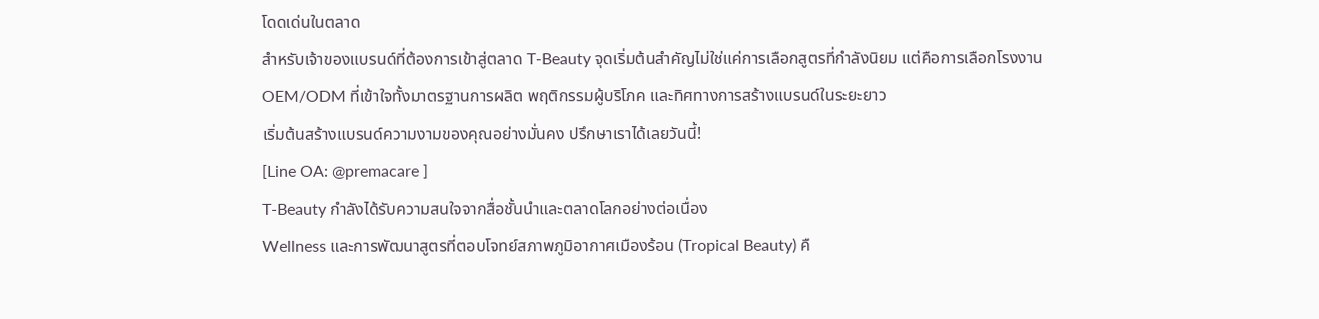โดดเด่นในตลาด
สำหรับเจ้าของแบรนด์ที่ต้องการเข้าสู่ตลาด T-Beauty จุดเริ่มต้นสำคัญไม่ใช่แค่การเลือกสูตรที่กำลังนิยม แต่คือการเลือกโรงงาน OEM/ODM ที่เข้าใจทั้งมาตรฐานการผลิต พฤติกรรมผู้บริโภค และทิศทางการสร้างแบรนด์ในระยะยาว
เริ่มต้นสร้างแบรนด์ความงามของคุณอย่างมั่นคง ปรึกษาเราได้เลยวันนี้!
[Line OA: @premacare ]
T-Beauty กำลังได้รับความสนใจจากสื่อชั้นนำและตลาดโลกอย่างต่อเนื่อง
Wellness และการพัฒนาสูตรที่ตอบโจทย์สภาพภูมิอากาศเมืองร้อน (Tropical Beauty) คื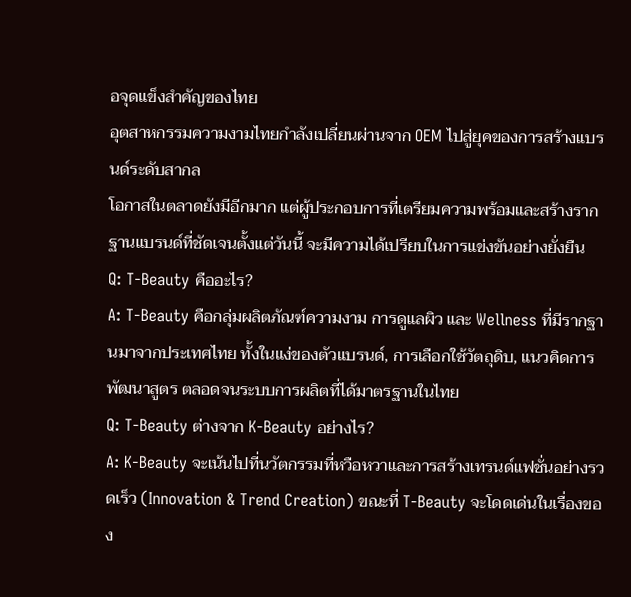อจุดแข็งสำคัญของไทย
อุตสาหกรรมความงามไทยกำลังเปลี่ยนผ่านจาก OEM ไปสู่ยุคของการสร้างแบรนด์ระดับสากล
โอกาสในตลาดยังมีอีกมาก แต่ผู้ประกอบการที่เตรียมความพร้อมและสร้างรากฐานแบรนด์ที่ชัดเจนตั้งแต่วันนี้ จะมีความได้เปรียบในการแข่งขันอย่างยั่งยืน
Q: T-Beauty คืออะไร?
A: T-Beauty คือกลุ่มผลิตภัณฑ์ความงาม การดูแลผิว และ Wellness ที่มีรากฐานมาจากประเทศไทย ทั้งในแง่ของตัวแบรนด์, การเลือกใช้วัตถุดิบ, แนวคิดการพัฒนาสูตร ตลอดจนระบบการผลิตที่ได้มาตรฐานในไทย
Q: T-Beauty ต่างจาก K-Beauty อย่างไร?
A: K-Beauty จะเน้นไปที่นวัตกรรมที่หวือหวาและการสร้างเทรนด์แฟชั่นอย่างรวดเร็ว (Innovation & Trend Creation) ขณะที่ T-Beauty จะโดดเด่นในเรื่องของ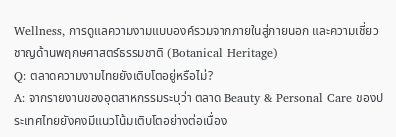Wellness, การดูแลความงามแบบองค์รวมจากภายในสู่ภายนอก และความเชี่ยวชาญด้านพฤกษศาสตร์ธรรมชาติ (Botanical Heritage)
Q: ตลาดความงามไทยยังเติบโตอยู่หรือไม่?
A: จากรายงานของอุตสาหกรรมระบุว่า ตลาด Beauty & Personal Care ของประเทศไทยยังคงมีแนวโน้มเติบโตอย่างต่อเนื่อง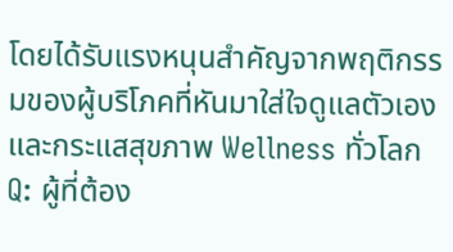โดยได้รับแรงหนุนสำคัญจากพฤติกรรมของผู้บริโภคที่หันมาใส่ใจดูแลตัวเอง และกระแสสุขภาพ Wellness ทั่วโลก
Q: ผู้ที่ต้อง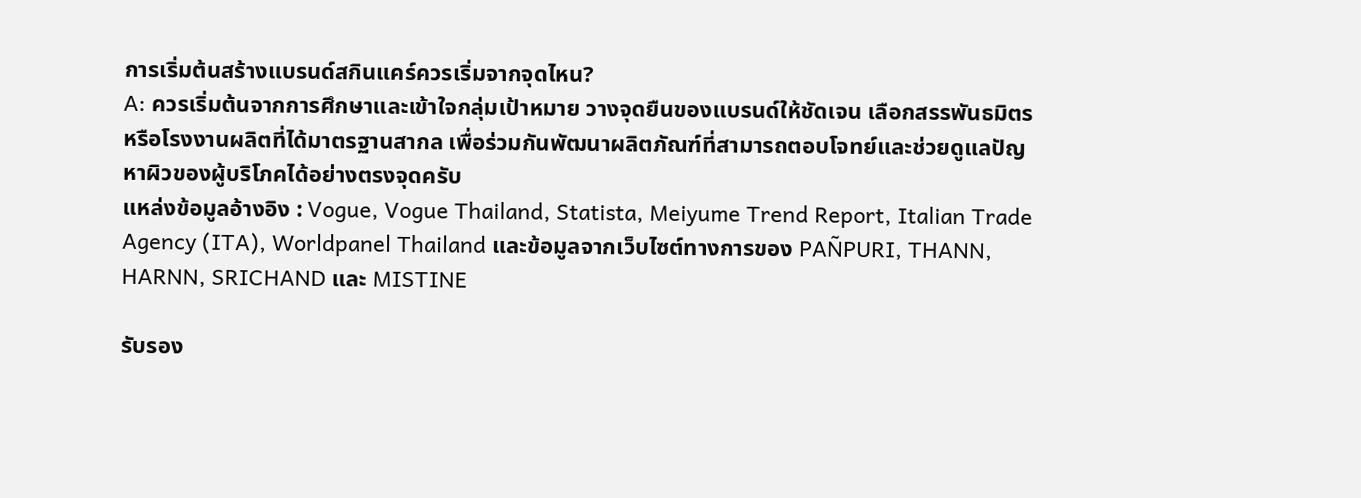การเริ่มต้นสร้างแบรนด์สกินแคร์ควรเริ่มจากจุดไหน?
A: ควรเริ่มต้นจากการศึกษาและเข้าใจกลุ่มเป้าหมาย วางจุดยืนของแบรนด์ให้ชัดเจน เลือกสรรพันธมิตรหรือโรงงานผลิตที่ได้มาตรฐานสากล เพื่อร่วมกันพัฒนาผลิตภัณฑ์ที่สามารถตอบโจทย์และช่วยดูแลปัญหาผิวของผู้บริโภคได้อย่างตรงจุดครับ
แหล่งข้อมูลอ้างอิง : Vogue, Vogue Thailand, Statista, Meiyume Trend Report, Italian Trade Agency (ITA), Worldpanel Thailand และข้อมูลจากเว็บไซต์ทางการของ PAÑPURI, THANN, HARNN, SRICHAND และ MISTINE

รับรอง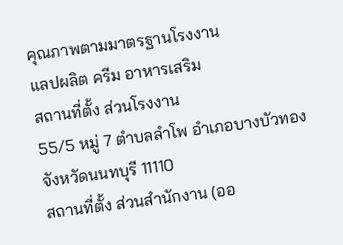คุณภาพตามมาตรฐานโรงงาน
แลปผลิต ครีม อาหารเสริม
สถานที่ตั้ง ส่วนโรงงาน
55/5 หมู่ 7 ตำบลลำโพ อำเภอบางบัวทอง จังหวัดนนทบุรี 11110
สถานที่ตั้ง ส่วนสำนักงาน (ออ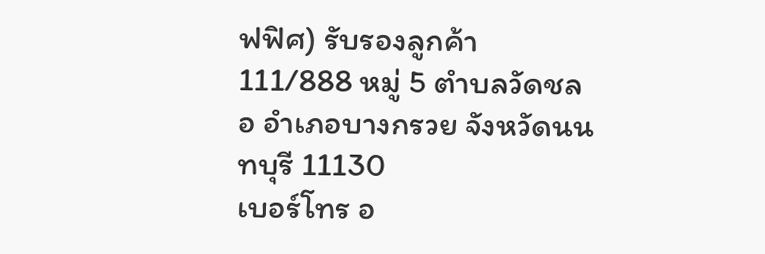ฟฟิศ) รับรองลูกค้า
111/888 หมู่ 5 ตำบลวัดชลอ อำเภอบางกรวย จังหวัดนนทบุรี 11130
เบอร์โทร อ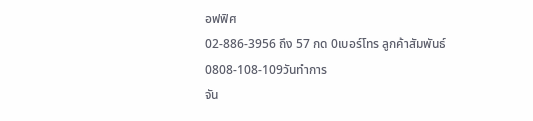อฟฟิศ
02-886-3956 ถึง 57 กด 0เบอร์โทร ลูกค้าสัมพันธ์
0808-108-109วันทำการ
จัน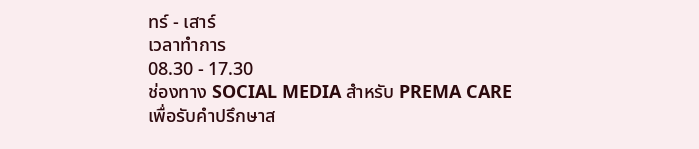ทร์ - เสาร์
เวลาทำการ
08.30 - 17.30
ช่องทาง SOCIAL MEDIA สำหรับ PREMA CARE
เพื่อรับคำปรึกษาส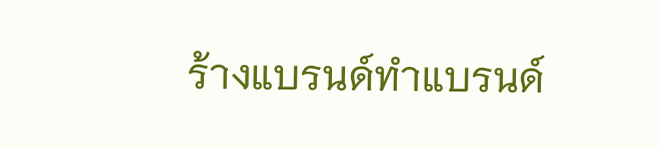ร้างแบรนด์ทำแบรนด์